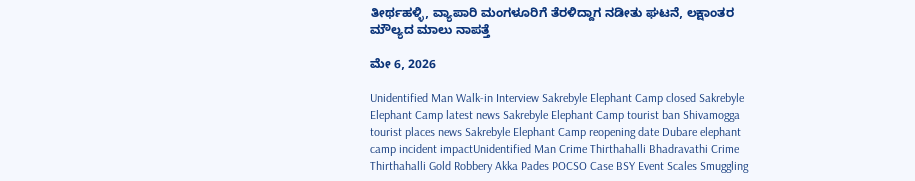ತೀರ್ಥಹಳ್ಳಿ, ವ್ಯಾಪಾರಿ ಮಂಗಳೂರಿಗೆ ತೆರಳಿದ್ದಾಗ ನಡೀತು ಘಟನೆ, ಲಕ್ಷಾಂತರ ಮೌಲ್ಯದ ಮಾಲು ನಾಪತ್ತೆ

ಮೇ 6, 2026

Unidentified Man Walk-in Interview Sakrebyle Elephant Camp closed Sakrebyle Elephant Camp latest news Sakrebyle Elephant Camp tourist ban Shivamogga tourist places news Sakrebyle Elephant Camp reopening date Dubare elephant camp incident impactUnidentified Man Crime Thirthahalli Bhadravathi Crime Thirthahalli Gold Robbery Akka Pades POCSO Case BSY Event Scales Smuggling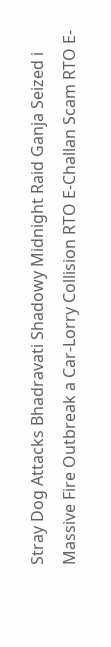Stray Dog Attacks Bhadravati Shadowy Midnight Raid Ganja Seized i Massive Fire Outbreak a Car-Lorry Collision RTO E-Challan Scam RTO E-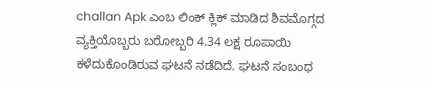challan Apk ಎಂಬ ಲಿಂಕ್ ಕ್ಲಿಕ್ ಮಾಡಿದ ಶಿವಮೊಗ್ಗದ  ವ್ಯಕ್ತಿಯೊಬ್ಬರು ಬರೋಬ್ಬರಿ 4.34 ಲಕ್ಷ ರೂಪಾಯಿ ಕಳೆದುಕೊಂಡಿರುವ ಘಟನೆ ನಡೆದಿದೆ. ಘಟನೆ ಸಂಬಂಧ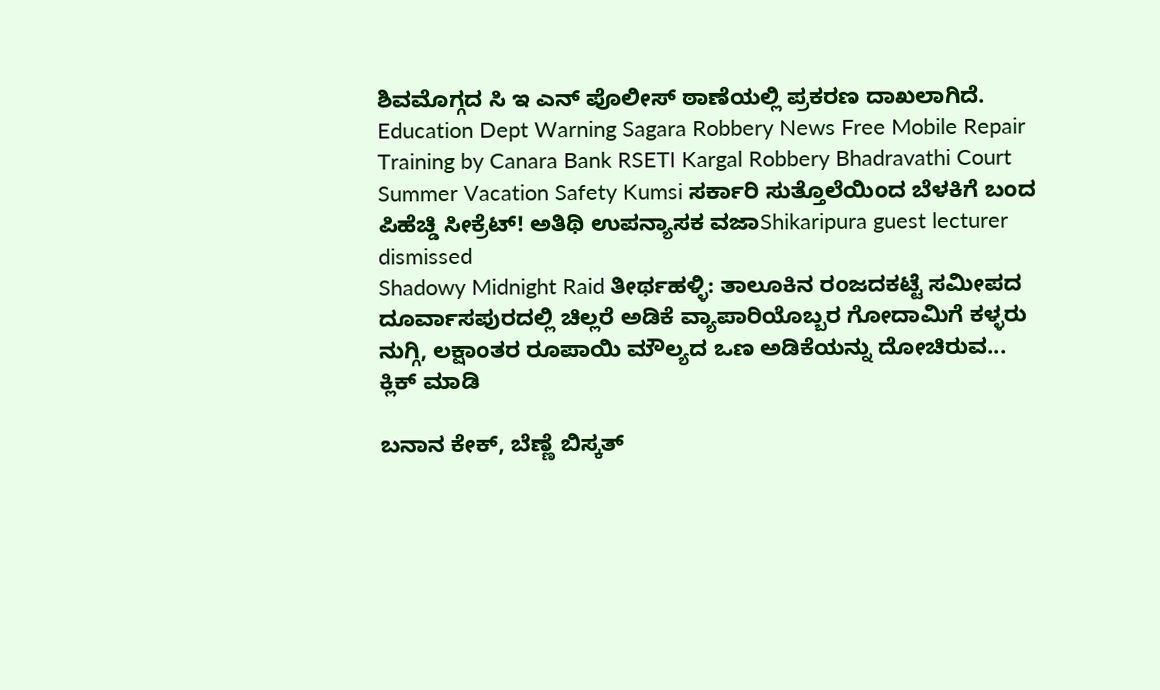ಶಿವಮೊಗ್ಗದ ಸಿ ಇ ಎನ್ ಪೊಲೀಸ್ ಠಾಣೆಯಲ್ಲಿ ಪ್ರಕರಣ ದಾಖಲಾಗಿದೆ. Education Dept Warning Sagara Robbery News Free Mobile Repair Training by Canara Bank RSETI Kargal Robbery Bhadravathi Court Summer Vacation Safety Kumsi ಸರ್ಕಾರಿ ಸುತ್ತೊಲೆಯಿಂದ ಬೆಳಕಿಗೆ ಬಂದ ಪಿಹೆಚ್ಡಿ ಸೀಕ್ರೆಟ್! ಅತಿಥಿ ಉಪನ್ಯಾಸಕ ವಜಾShikaripura guest lecturer dismissed
Shadowy Midnight Raid ತೀರ್ಥಹಳ್ಳಿ: ತಾಲೂಕಿನ ರಂಜದಕಟ್ಟೆ ಸಮೀಪದ ದೂರ್ವಾಸಪುರದಲ್ಲಿ ಚಿಲ್ಲರೆ ಅಡಿಕೆ ವ್ಯಾಪಾರಿಯೊಬ್ಬರ ಗೋದಾಮಿಗೆ ಕಳ್ಳರು ನುಗ್ಗಿ, ಲಕ್ಷಾಂತರ ರೂಪಾಯಿ ಮೌಲ್ಯದ ಒಣ ಅಡಿಕೆಯನ್ನು ದೋಚಿರುವ...
ಕ್ಲಿಕ್ ಮಾಡಿ

ಬನಾನ ಕೇಕ್, ಬೆಣ್ಣೆ ಬಿಸ್ಕತ್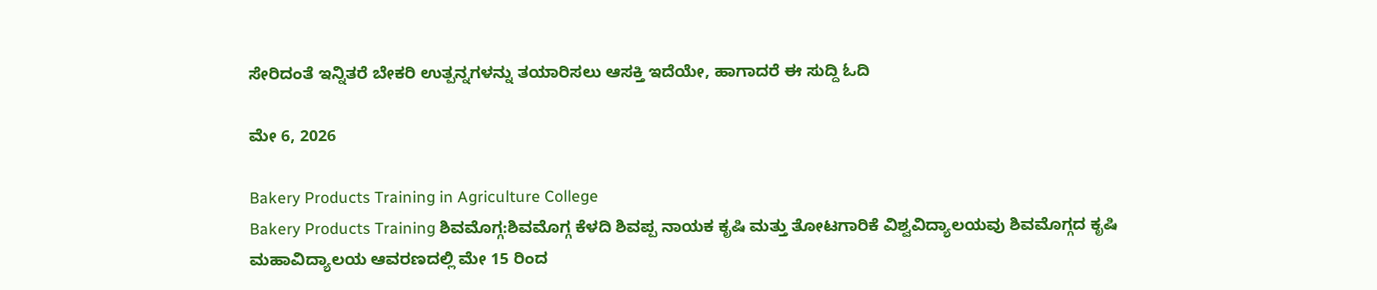ಸೇರಿದಂತೆ ಇನ್ನಿತರೆ ಬೇಕರಿ ಉತ್ಪನ್ನಗಳನ್ನು ತಯಾರಿಸಲು ಆಸಕ್ತಿ ಇದೆಯೇ, ಹಾಗಾದರೆ ಈ ಸುದ್ದಿ ಓದಿ

ಮೇ 6, 2026

Bakery Products Training in Agriculture College
Bakery Products Training ಶಿವಮೊಗ್ಗ:ಶಿವಮೊಗ್ಗ ಕೆಳದಿ ಶಿವಪ್ಪ ನಾಯಕ ಕೃಷಿ ಮತ್ತು ತೋಟಗಾರಿಕೆ ವಿಶ್ವವಿದ್ಯಾಲಯವು ಶಿವಮೊಗ್ಗದ ಕೃಷಿ ಮಹಾವಿದ್ಯಾಲಯ ಆವರಣದಲ್ಲಿ ಮೇ 15 ರಿಂದ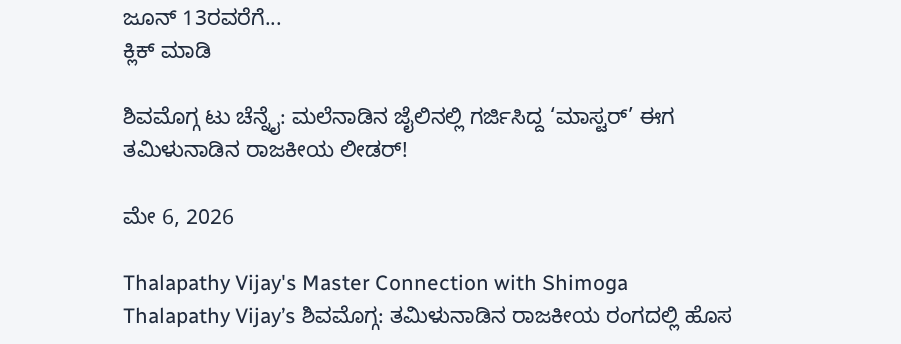ಜೂನ್ 13ರವರೆಗೆ...
ಕ್ಲಿಕ್ ಮಾಡಿ

ಶಿವಮೊಗ್ಗ ಟು ಚೆನ್ನೈ: ಮಲೆನಾಡಿನ ಜೈಲಿನಲ್ಲಿ ಗರ್ಜಿಸಿದ್ದ ‘ಮಾಸ್ಟರ್’ ಈಗ ತಮಿಳುನಾಡಿನ ರಾಜಕೀಯ ಲೀಡರ್!

ಮೇ 6, 2026

Thalapathy Vijay's Master Connection with Shimoga
Thalapathy Vijay’s ಶಿವಮೊಗ್ಗ: ತಮಿಳುನಾಡಿನ ರಾಜಕೀಯ ರಂಗದಲ್ಲಿ ಹೊಸ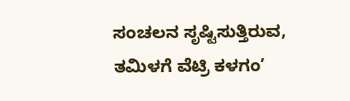ಸಂಚಲನ ಸೃಷ್ಟಿಸುತ್ತಿರುವ, ತಮಿಳಗೆ ವೆಟ್ರಿ ಕಳಗಂ’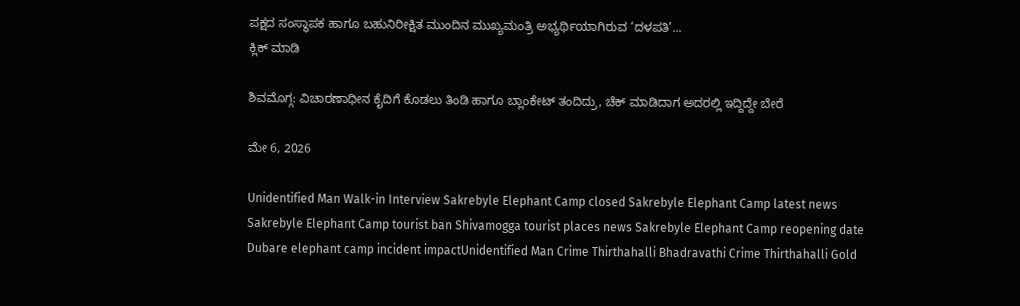ಪಕ್ಷದ ಸಂಸ್ಥಾಪಕ ಹಾಗೂ ಬಹುನಿರೀಕ್ಷಿತ ಮುಂದಿನ ಮುಖ್ಯಮಂತ್ರಿ ಅಭ್ಯರ್ಥಿಯಾಗಿರುವ ‘ದಳಪತಿ’...
ಕ್ಲಿಕ್ ಮಾಡಿ

ಶಿವಮೊಗ್ಗ: ವಿಚಾರಣಾಧೀನ ಕೈದಿಗೆ ಕೊಡಲು ತಿಂಡಿ ಹಾಗೂ ಬ್ಲಾಂಕೇಟ್ ತಂದಿದ್ರು, ಚೆಕ್ ಮಾಡಿದಾಗ ಅದರಲ್ಲಿ ಇದ್ದಿದ್ದೇ ಬೇರೆ

ಮೇ 6, 2026

Unidentified Man Walk-in Interview Sakrebyle Elephant Camp closed Sakrebyle Elephant Camp latest news Sakrebyle Elephant Camp tourist ban Shivamogga tourist places news Sakrebyle Elephant Camp reopening date Dubare elephant camp incident impactUnidentified Man Crime Thirthahalli Bhadravathi Crime Thirthahalli Gold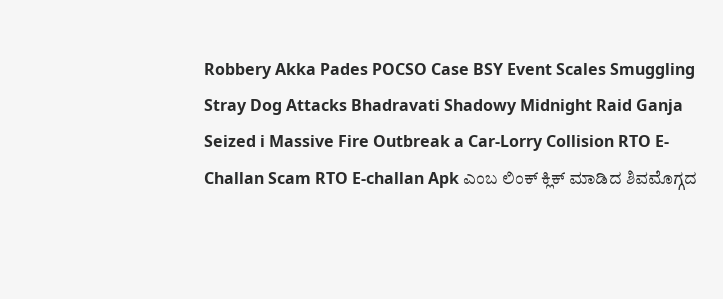Robbery Akka Pades POCSO Case BSY Event Scales Smuggling Stray Dog Attacks Bhadravati Shadowy Midnight Raid Ganja Seized i Massive Fire Outbreak a Car-Lorry Collision RTO E-Challan Scam RTO E-challan Apk ಎಂಬ ಲಿಂಕ್ ಕ್ಲಿಕ್ ಮಾಡಿದ ಶಿವಮೊಗ್ಗದ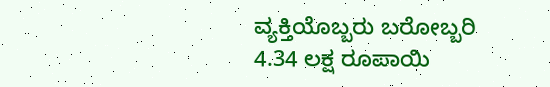ವ್ಯಕ್ತಿಯೊಬ್ಬರು ಬರೋಬ್ಬರಿ 4.34 ಲಕ್ಷ ರೂಪಾಯಿ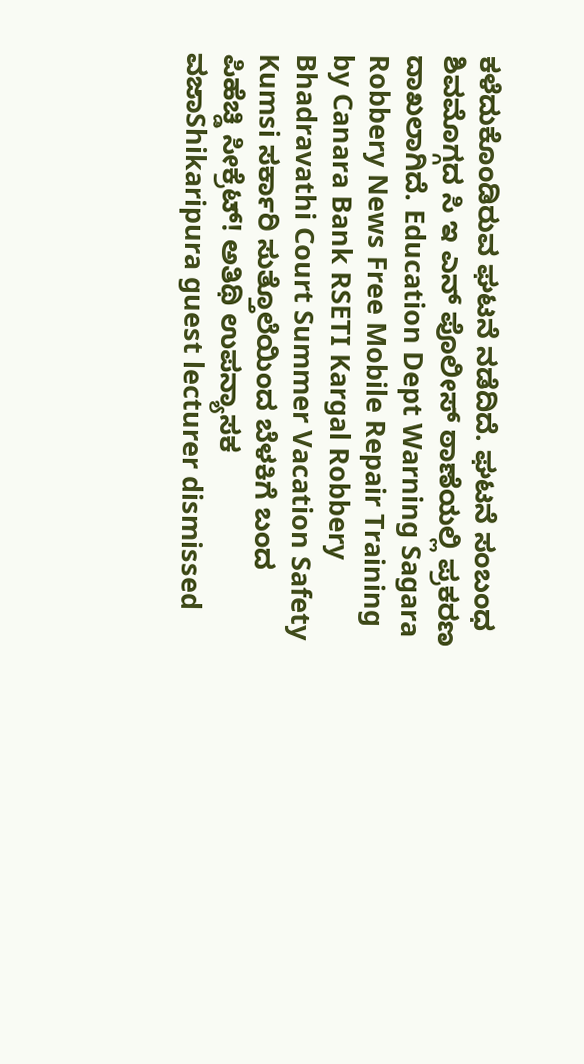ಕಳೆದುಕೊಂಡಿರುವ ಘಟನೆ ನಡೆದಿದೆ. ಘಟನೆ ಸಂಬಂಧ ಶಿವಮೊಗ್ಗದ ಸಿ ಇ ಎನ್ ಪೊಲೀಸ್ ಠಾಣೆಯಲ್ಲಿ ಪ್ರಕರಣ ದಾಖಲಾಗಿದೆ. Education Dept Warning Sagara Robbery News Free Mobile Repair Training by Canara Bank RSETI Kargal Robbery Bhadravathi Court Summer Vacation Safety Kumsi ಸರ್ಕಾರಿ ಸುತ್ತೊಲೆಯಿಂದ ಬೆಳಕಿಗೆ ಬಂದ ಪಿಹೆಚ್ಡಿ ಸೀಕ್ರೆಟ್! ಅತಿಥಿ ಉಪನ್ಯಾಸಕ ವಜಾShikaripura guest lecturer dismissed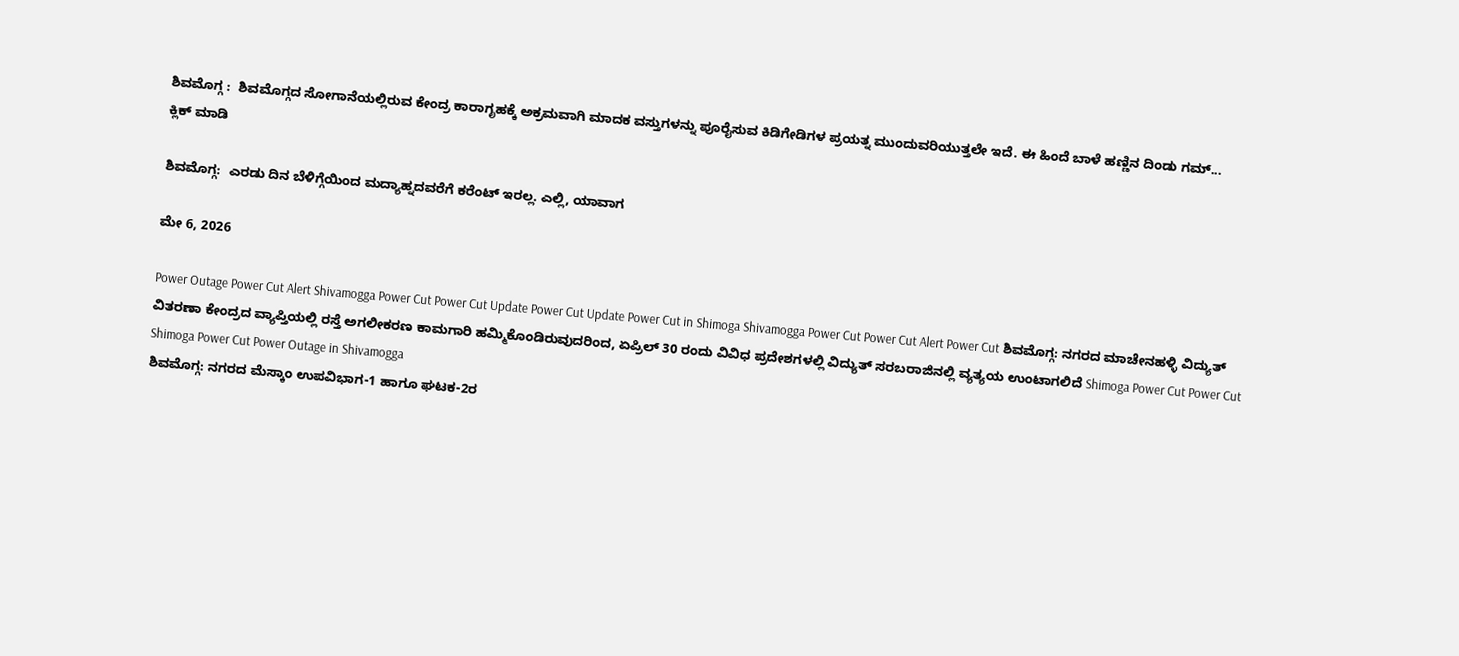ಶಿವಮೊಗ್ಗ :  ಶಿವಮೊಗ್ಗದ ಸೋಗಾನೆಯಲ್ಲಿರುವ ಕೇಂದ್ರ ಕಾರಾಗೃಹಕ್ಕೆ ಅಕ್ರಮವಾಗಿ ಮಾದಕ ವಸ್ತುಗಳನ್ನು ಪೂರೈಸುವ ಕಿಡಿಗೇಡಿಗಳ ಪ್ರಯತ್ನ ಮುಂದುವರಿಯುತ್ತಲೇ ಇದೆ. ಈ ಹಿಂದೆ ಬಾಳೆ ಹಣ್ಣಿನ ದಿಂಡು ಗಮ್...
ಕ್ಲಿಕ್ ಮಾಡಿ

ಶಿವಮೊಗ್ಗ:  ಎರಡು ದಿನ ಬೆಳಿಗ್ಗೆಯಿಂದ ಮದ್ಯಾಹ್ನದವರೆಗೆ ಕರೆಂಟ್ ಇರಲ್ಲ. ಎಲ್ಲಿ, ಯಾವಾಗ

ಮೇ 6, 2026

Power Outage Power Cut Alert Shivamogga Power Cut Power Cut Update Power Cut Update Power Cut in Shimoga Shivamogga Power Cut Power Cut Alert Power Cut ಶಿವಮೊಗ್ಗ: ನಗರದ ಮಾಚೇನಹಳ್ಳಿ ವಿದ್ಯುತ್ ವಿತರಣಾ ಕೇಂದ್ರದ ವ್ಯಾಪ್ತಿಯಲ್ಲಿ ರಸ್ತೆ ಅಗಲೀಕರಣ ಕಾಮಗಾರಿ ಹಮ್ಮಿಕೊಂಡಿರುವುದರಿಂದ, ಏಪ್ರಿಲ್ 30 ರಂದು ವಿವಿಧ ಪ್ರದೇಶಗಳಲ್ಲಿ ವಿದ್ಯುತ್ ಸರಬರಾಜಿನಲ್ಲಿ ವ್ಯತ್ಯಯ ಉಂಟಾಗಲಿದೆ Shimoga Power Cut Power Cut Shimoga Power Cut Power Outage in Shivamogga
ಶಿವಮೊಗ್ಗ: ನಗರದ ಮೆಸ್ಕಾಂ ಉಪವಿಭಾಗ-1 ಹಾಗೂ ಘಟಕ-2ರ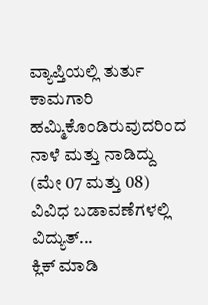ವ್ಯಾಪ್ತಿಯಲ್ಲಿ ತುರ್ತು ಕಾಮಗಾರಿ ಹಮ್ಮಿಕೊಂಡಿರುವುದರಿಂದ ನಾಳೆ ಮತ್ತು ನಾಡಿದ್ದು (ಮೇ 07 ಮತ್ತು 08) ವಿವಿಧ ಬಡಾವಣೆಗಳಲ್ಲಿ ವಿದ್ಯುತ್...
ಕ್ಲಿಕ್ ಮಾಡಿ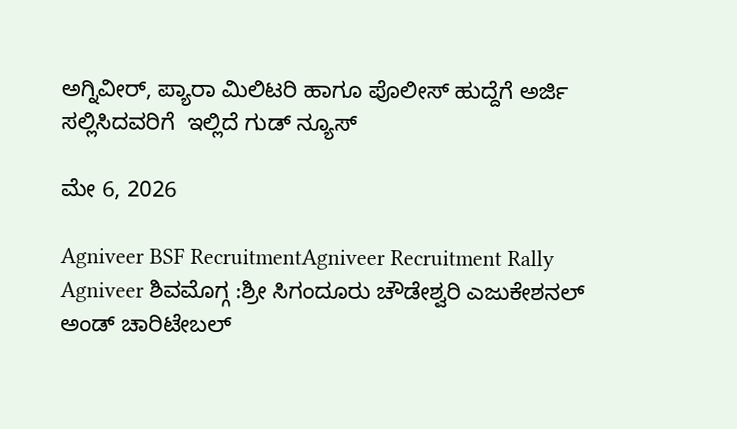ಅಗ್ನಿವೀರ್, ಪ್ಯಾರಾ ಮಿಲಿಟರಿ ಹಾಗೂ ಪೊಲೀಸ್ ಹುದ್ದೆಗೆ ಅರ್ಜಿ ಸಲ್ಲಿಸಿದವರಿಗೆ  ಇಲ್ಲಿದೆ ಗುಡ್ ನ್ಯೂಸ್

ಮೇ 6, 2026

Agniveer BSF RecruitmentAgniveer Recruitment Rally
Agniveer ಶಿವಮೊಗ್ಗ :ಶ್ರೀ ಸಿಗಂದೂರು ಚೌಡೇಶ್ವರಿ ಎಜುಕೇಶನಲ್ ಅಂಡ್ ಚಾರಿಟೇಬಲ್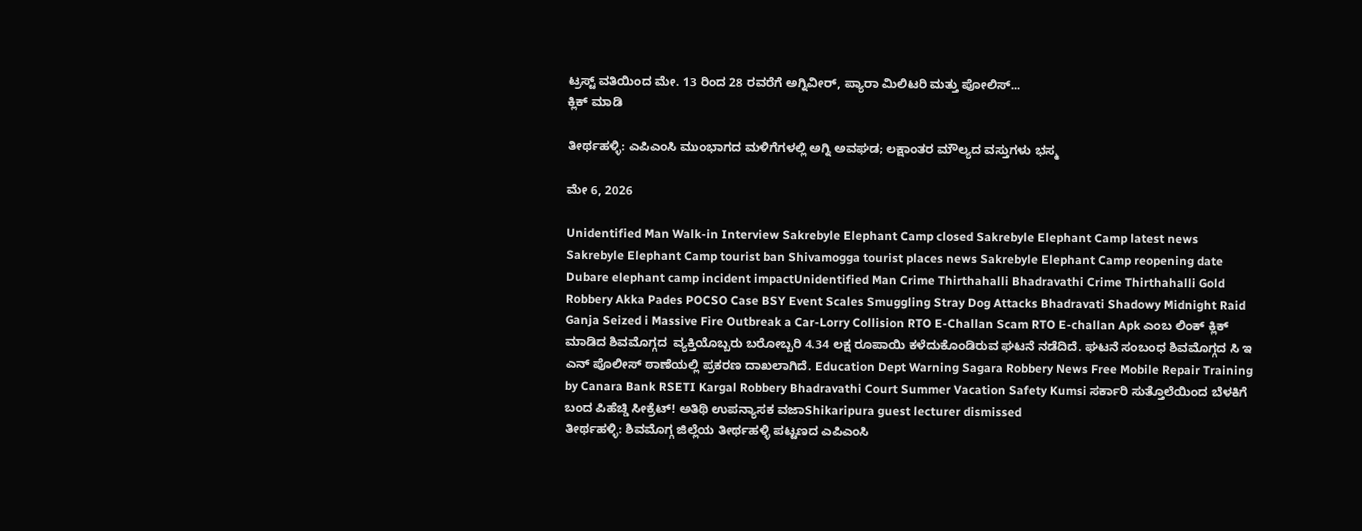ಟ್ರಸ್ಟ್ ವತಿಯಿಂದ ಮೇ. 13 ರಿಂದ 28 ರವರೆಗೆ ಅಗ್ನಿವೀರ್, ಪ್ಯಾರಾ ಮಿಲಿಟರಿ ಮತ್ತು ಪೋಲಿಸ್...
ಕ್ಲಿಕ್ ಮಾಡಿ

ತೀರ್ಥಹಳ್ಳಿ: ಎಪಿಎಂಸಿ ಮುಂಭಾಗದ ಮಳಿಗೆಗಳಲ್ಲಿ ಅಗ್ನಿ ಅವಘಡ; ಲಕ್ಷಾಂತರ ಮೌಲ್ಯದ ವಸ್ತುಗಳು ಭಸ್ಮ

ಮೇ 6, 2026

Unidentified Man Walk-in Interview Sakrebyle Elephant Camp closed Sakrebyle Elephant Camp latest news Sakrebyle Elephant Camp tourist ban Shivamogga tourist places news Sakrebyle Elephant Camp reopening date Dubare elephant camp incident impactUnidentified Man Crime Thirthahalli Bhadravathi Crime Thirthahalli Gold Robbery Akka Pades POCSO Case BSY Event Scales Smuggling Stray Dog Attacks Bhadravati Shadowy Midnight Raid Ganja Seized i Massive Fire Outbreak a Car-Lorry Collision RTO E-Challan Scam RTO E-challan Apk ಎಂಬ ಲಿಂಕ್ ಕ್ಲಿಕ್ ಮಾಡಿದ ಶಿವಮೊಗ್ಗದ  ವ್ಯಕ್ತಿಯೊಬ್ಬರು ಬರೋಬ್ಬರಿ 4.34 ಲಕ್ಷ ರೂಪಾಯಿ ಕಳೆದುಕೊಂಡಿರುವ ಘಟನೆ ನಡೆದಿದೆ. ಘಟನೆ ಸಂಬಂಧ ಶಿವಮೊಗ್ಗದ ಸಿ ಇ ಎನ್ ಪೊಲೀಸ್ ಠಾಣೆಯಲ್ಲಿ ಪ್ರಕರಣ ದಾಖಲಾಗಿದೆ. Education Dept Warning Sagara Robbery News Free Mobile Repair Training by Canara Bank RSETI Kargal Robbery Bhadravathi Court Summer Vacation Safety Kumsi ಸರ್ಕಾರಿ ಸುತ್ತೊಲೆಯಿಂದ ಬೆಳಕಿಗೆ ಬಂದ ಪಿಹೆಚ್ಡಿ ಸೀಕ್ರೆಟ್! ಅತಿಥಿ ಉಪನ್ಯಾಸಕ ವಜಾShikaripura guest lecturer dismissed
ತೀರ್ಥಹಳ್ಳಿ: ಶಿವಮೊಗ್ಗ ಜಿಲ್ಲೆಯ ತೀರ್ಥಹಳ್ಳಿ ಪಟ್ಟಣದ ಎಪಿಎಂಸಿ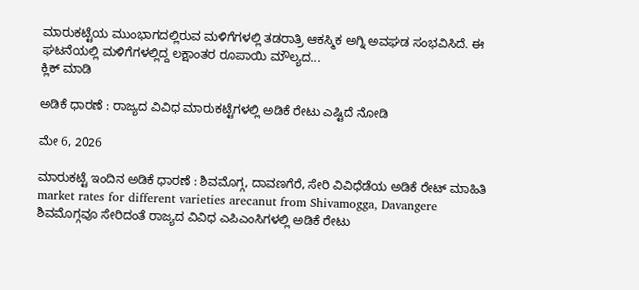ಮಾರುಕಟ್ಟೆಯ ಮುಂಭಾಗದಲ್ಲಿರುವ ಮಳಿಗೆಗಳಲ್ಲಿ ತಡರಾತ್ರಿ ಆಕಸ್ಮಿಕ ಅಗ್ನಿ ಅವಘಡ ಸಂಭವಿಸಿದೆ. ಈ ಘಟನೆಯಲ್ಲಿ ಮಳಿಗೆಗಳಲ್ಲಿದ್ದ ಲಕ್ಷಾಂತರ ರೂಪಾಯಿ ಮೌಲ್ಯದ...
ಕ್ಲಿಕ್ ಮಾಡಿ

ಅಡಿಕೆ ಧಾರಣೆ : ರಾಜ್ಯದ ವಿವಿಧ ಮಾರುಕಟ್ಟೆಗಳಲ್ಲಿ ಅಡಿಕೆ ರೇಟು ಎಷ್ಟಿದೆ ನೋಡಿ

ಮೇ 6, 2026

ಮಾರುಕಟ್ಟೆ ಇಂದಿನ ಅಡಿಕೆ ಧಾರಣೆ : ಶಿವಮೊಗ್ಗ, ದಾವಣಗೆರೆ, ಸೇರಿ ವಿವಿಧೆಡೆಯ ಅಡಿಕೆ ರೇಟ್ ಮಾಹಿತಿ market rates for different varieties arecanut from Shivamogga, Davangere
ಶಿವಮೊಗ್ಗವೂ ಸೇರಿದಂತೆ ರಾಜ್ಯದ ವಿವಿಧ ಎಪಿಎಂಸಿಗಳಲ್ಲಿ ಅಡಿಕೆ ರೇಟು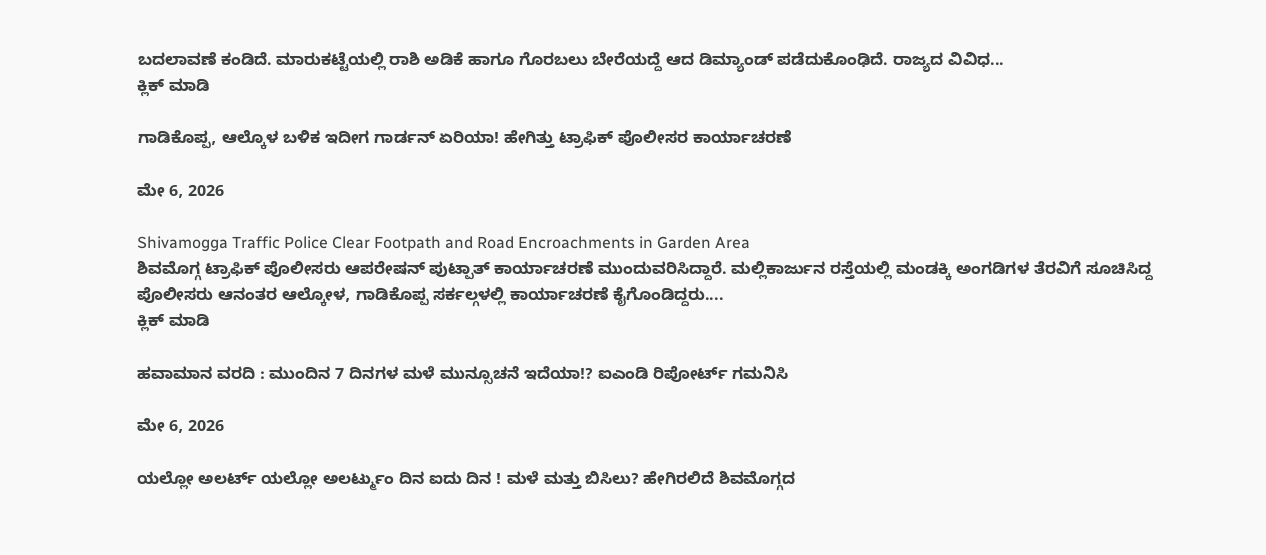ಬದಲಾವಣೆ ಕಂಡಿದೆ. ಮಾರುಕಟ್ಟೆಯಲ್ಲಿ ರಾಶಿ ಅಡಿಕೆ ಹಾಗೂ ಗೊರಬಲು ಬೇರೆಯದ್ದೆ ಆದ ಡಿಮ್ಯಾಂಡ್ ಪಡೆದುಕೊಂಢಿದೆ. ರಾಜ್ಯದ ವಿವಿಧ...
ಕ್ಲಿಕ್ ಮಾಡಿ

ಗಾಡಿಕೊಪ್ಪ, ಆಲ್ಕೊಳ ಬಳಿಕ ಇದೀಗ ಗಾರ್ಡನ್ ಏರಿಯಾ! ಹೇಗಿತ್ತು ಟ್ರಾಫಿಕ್ ಪೊಲೀಸರ ಕಾರ್ಯಾಚರಣೆ

ಮೇ 6, 2026

Shivamogga Traffic Police Clear Footpath and Road Encroachments in Garden Area
ಶಿವಮೊಗ್ಗ ಟ್ರಾಫಿಕ್ ಪೊಲೀಸರು ಆಪರೇಷನ್ ಪುಟ್ಪಾತ್ ಕಾರ್ಯಾಚರಣೆ ಮುಂದುವರಿಸಿದ್ದಾರೆ. ಮಲ್ಲಿಕಾರ್ಜುನ ರಸ್ತೆಯಲ್ಲಿ ಮಂಡಕ್ಕಿ ಅಂಗಡಿಗಳ ತೆರವಿಗೆ ಸೂಚಿಸಿದ್ದ ಪೊಲೀಸರು ಆನಂತರ ಆಲ್ಕೋಳ, ಗಾಡಿಕೊಪ್ಪ ಸರ್ಕಲ್ಗಳಲ್ಲಿ ಕಾರ್ಯಾಚರಣೆ ಕೈಗೊಂಡಿದ್ದರು....
ಕ್ಲಿಕ್ ಮಾಡಿ

ಹವಾಮಾನ ವರದಿ : ಮುಂದಿನ 7 ದಿನಗಳ ಮಳೆ ಮುನ್ಸೂಚನೆ ಇದೆಯಾ!? ಐಎಂಡಿ ರಿಪೋರ್ಟ್ ಗಮನಿಸಿ

ಮೇ 6, 2026

ಯಲ್ಲೋ ಅಲರ್ಟ್ ಯಲ್ಲೋ ಅಲರ್ಟ್ಮುಂ ದಿನ ಐದು ದಿನ ! ಮಳೆ ಮತ್ತು ಬಿಸಿಲು? ಹೇಗಿರಲಿದೆ ಶಿವಮೊಗ್ಗದ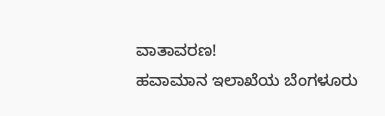ವಾತಾವರಣ!
ಹವಾಮಾನ ಇಲಾಖೆಯ ಬೆಂಗಳೂರು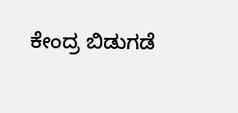ಕೇಂದ್ರ ಬಿಡುಗಡೆ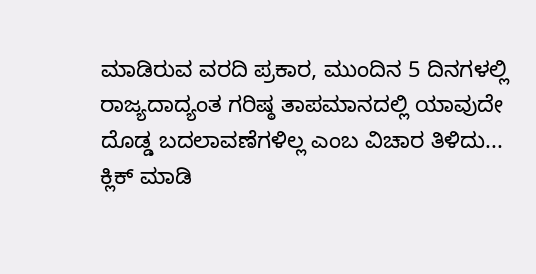ಮಾಡಿರುವ ವರದಿ ಪ್ರಕಾರ, ಮುಂದಿನ 5 ದಿನಗಳಲ್ಲಿ ರಾಜ್ಯದಾದ್ಯಂತ ಗರಿಷ್ಠ ತಾಪಮಾನದಲ್ಲಿ ಯಾವುದೇ ದೊಡ್ಡ ಬದಲಾವಣೆಗಳಿಲ್ಲ ಎಂಬ ವಿಚಾರ ತಿಳಿದು...
ಕ್ಲಿಕ್ ಮಾಡಿ